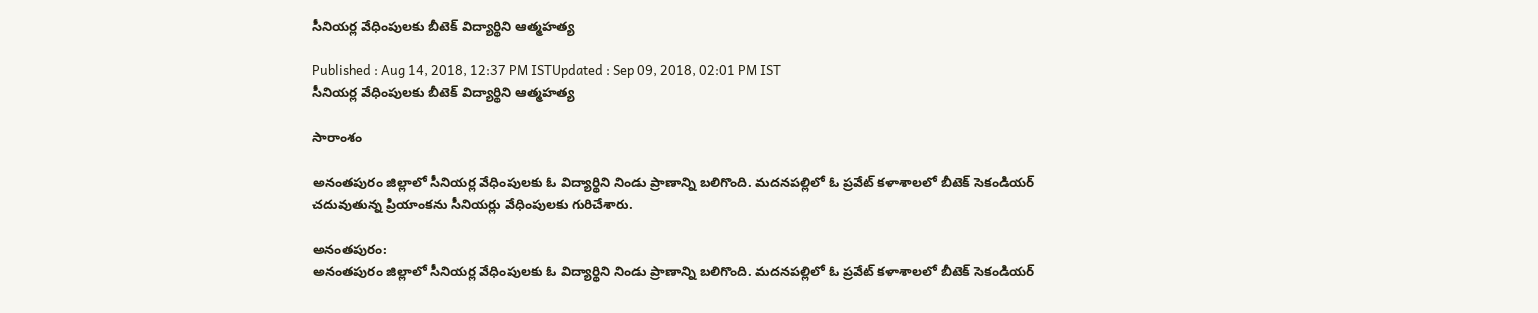సీనియర్ల వేధింపులకు బీటెక్ విద్యార్థిని ఆత్మహత్య

Published : Aug 14, 2018, 12:37 PM ISTUpdated : Sep 09, 2018, 02:01 PM IST
సీనియర్ల వేధింపులకు బీటెక్ విద్యార్థిని ఆత్మహత్య

సారాంశం

అనంతపురం జిల్లాలో సీనియర్ల వేధింపులకు ఓ విద్యార్థిని నిండు ప్రాణాన్ని బలిగొంది. మదనపల్లిలో ఓ ప్రవేట్ కళాశాలలో బీటెక్ సెకండియర్ చదువుతున్న ప్రియాంకను సీనియర్లు వేధింపులకు గురిచేశారు.

అనంతపురం:
అనంతపురం జిల్లాలో సీనియర్ల వేధింపులకు ఓ విద్యార్థిని నిండు ప్రాణాన్ని బలిగొంది. మదనపల్లిలో ఓ ప్రవేట్ కళాశాలలో బీటెక్ సెకండియర్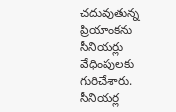చదువుతున్న ప్రియాంకను సీనియర్లు వేధింపులకు గురిచేశారు. సీనియర్ల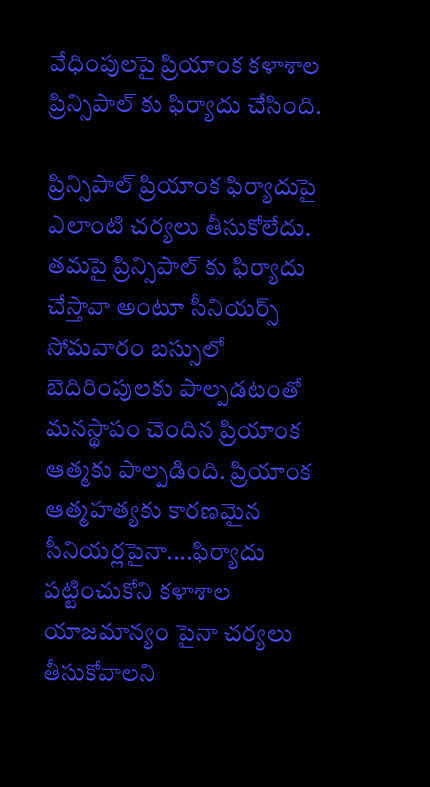వేధింపులపై ప్రియాంక కళాశాల ప్రిన్సిపాల్ కు ఫిర్యాదు చేసింది.

ప్రిన్సిపాల్ ప్రియాంక ఫిర్యాదుపై ఎలాంటి చర్యలు తీసుకోలేదు. తమపై ప్రిన్సిపాల్ కు ఫిర్యాదు చేస్తావా అంటూ సీనియర్స్ సోమవారం బస్సులో బెదిరింపులకు పాల్పడటంతో మనస్థాపం చెందిన ప్రియాంక ఆత్మకు పాల్పడింది. ప్రియాంక ఆత్మహత్యకు కారణమైన సీనియర్లపైనా....ఫిర్యాదు పట్టించుకోని కళాశాల యాజమాన్యం పైనా చర్యలు తీసుకోవాలని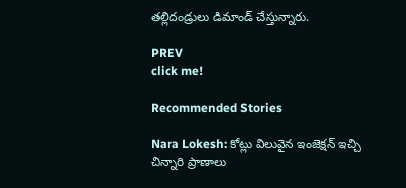తల్లిదండ్రులు డిమాండ్ చేస్తున్నారు.

PREV
click me!

Recommended Stories

Nara Lokesh: కోట్లు విలువైన ఇంజెక్షన్ ఇచ్చి చిన్నారి ప్రాణాలు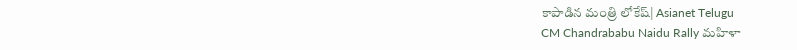కాపాడిన మంత్రి లోకేష్| Asianet Telugu
CM Chandrababu Naidu Rally మహిళా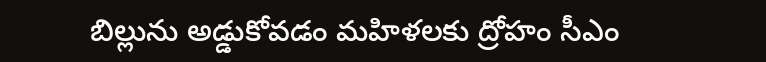బిల్లును అడ్డుకోవడం మహిళలకు ద్రోహం సీఎం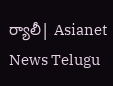ర్యాలీ| Asianet News Telugu